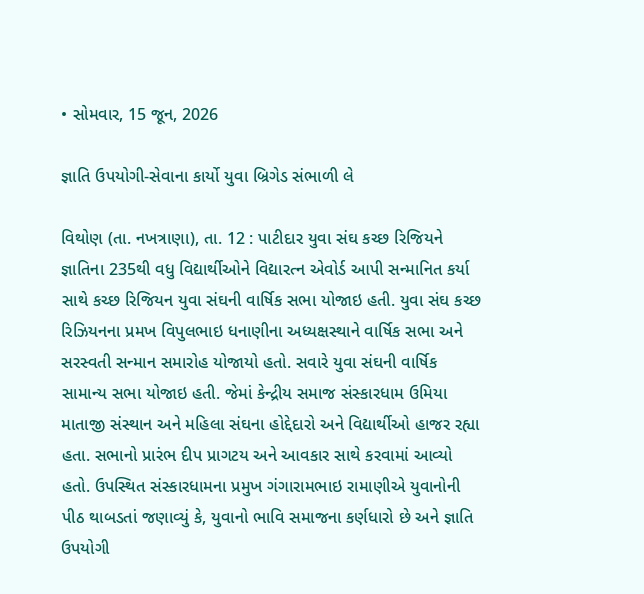• સોમવાર, 15 જૂન, 2026

જ્ઞાતિ ઉપયોગી-સેવાના કાર્યો યુવા બ્રિગેડ સંભાળી લે

વિથોણ (તા. નખત્રાણા), તા. 12 : પાટીદાર યુવા સંઘ કચ્છ રિજિયને જ્ઞાતિના 235થી વધુ વિદ્યાર્થીઓને વિદ્યારત્ન એવોર્ડ આપી સન્માનિત કર્યા સાથે કચ્છ રિજિયન યુવા સંઘની વાર્ષિક સભા યોજાઇ હતી. યુવા સંઘ કચ્છ રિઝિયનના પ્રમખ વિપુલભાઇ ધનાણીના અધ્યક્ષસ્થાને વાર્ષિક સભા અને સરસ્વતી સન્માન સમારોહ યોજાયો હતો. સવારે યુવા સંઘની વાર્ષિક સામાન્ય સભા યોજાઇ હતી. જેમાં કેન્દ્રીય સમાજ સંસ્કારધામ ઉમિયા માતાજી સંસ્થાન અને મહિલા સંઘના હોદ્દેદારો અને વિદ્યાર્થીઓ હાજર રહ્યા હતા. સભાનો પ્રારંભ દીપ પ્રાગટય અને આવકાર સાથે કરવામાં આવ્યો હતો. ઉપસ્થિત સંસ્કારધામના પ્રમુખ ગંગારામભાઇ રામાણીએ યુવાનોની પીઠ થાબડતાં જણાવ્યું કે, યુવાનો ભાવિ સમાજના કર્ણધારો છે અને જ્ઞાતિ ઉપયોગી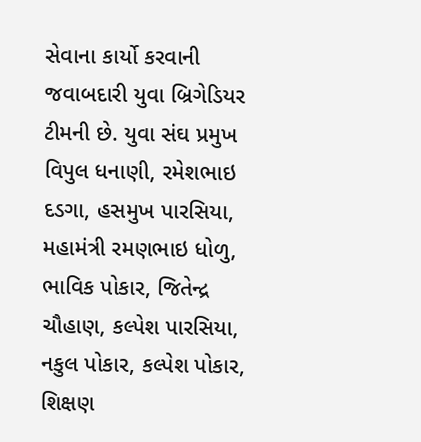સેવાના કાર્યો કરવાની જવાબદારી યુવા બ્રિગેડિયર ટીમની છે. યુવા સંઘ પ્રમુખ વિપુલ ધનાણી, રમેશભાઇ દડગા, હસમુખ પારસિયા, મહામંત્રી રમણભાઇ ધોળુ, ભાવિક પોકાર, જિતેન્દ્ર ચૌહાણ, કલ્પેશ પારસિયા, નકુલ પોકાર, કલ્પેશ પોકાર, શિક્ષણ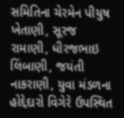સમિતિના ચેરમેન પીયુષ ખેતાણી, સૂરજ રામાણી, ધીરજભાઇ લિંબાણી, જયંતી નાકરાણી, યુવા મંડળના હોદ્દેદારો વિગેરે ઉપસ્થિત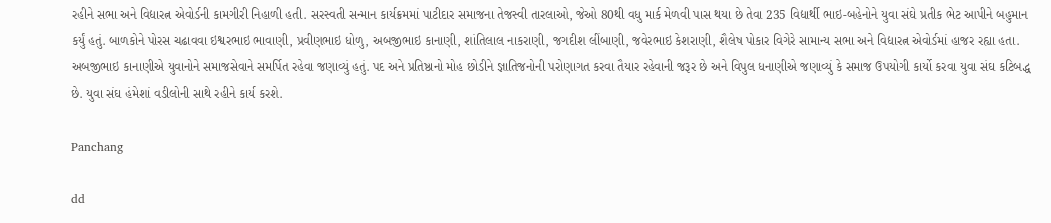રહીને સભા અને વિદ્યારત્ન એવોર્ડની કામગીરી નિહાળી હતી. સરસ્વતી સન્માન કાર્યક્રમમાં પાટીદાર સમાજના તેજસ્વી તારલાઓ, જેઓ 80થી વધુ માર્ક મેળવી પાસ થયા છે તેવા 235 વિદ્યાર્થી ભાઇ-બહેનોને યુવા સંઘે પ્રતીક ભેટ આપીને બહુમાન કર્યું હતું. બાળકોને પોરસ ચઢાવવા ઇશ્વરભાઇ ભાવાણી, પ્રવીણભાઇ ધોળુ, અબજીભાઇ કાનાણી, શાંતિલાલ નાકરાણી, જગદીશ લીંબાણી, જવેરભાઇ કેશરાણી, શૈલેષ પોકાર વિગેરે સામાન્ય સભા અને વિદ્યારત્ન એવોર્ડમાં હાજર રહ્યા હતા. અબજીભાઇ કાનાણીએ યુવાનોને સમાજસેવાને સમર્પિત રહેવા જણાવ્યું હતું. પદ અને પ્રતિષ્ઠાનો મોહ છોડીને જ્ઞાતિજનોની પરોણાગત કરવા તૈયાર રહેવાની જરૂર છે અને વિપુલ ધનાણીએ જણાવ્યું કે સમાજ ઉપયોગી કાર્યો કરવા યુવા સંઘ કટિબદ્ધ છે. યુવા સંઘ હંમેશાં વડીલોની સાથે રહીને કાર્ય કરશે.

Panchang

dd